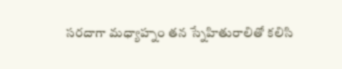సరదాగా మధ్యాహ్నం తన స్నేహితురాలితో కలిసి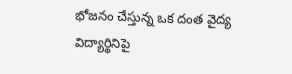భోజనం చేస్తున్న ఒక దంత వైద్య విద్యార్థినిపై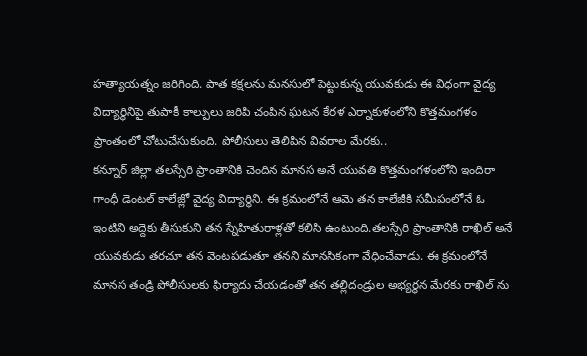హత్యాయత్నం జరిగింది. పాత కక్షలను మనసులో పెట్టుకున్న యువకుడు ఈ విధంగా వైద్య విద్యార్థినిపై తుపాకీ కాల్పులు జరిపి చంపిన ఘటన కేరళ ఎర్నాకుళంలోని కొత్తమంగళం ప్రాంతంలో చోటుచేసుకుంది. పోలీసులు తెలిపిన వివరాల మేరకు..
కన్నూర్ జిల్లా తలస్సేరి ప్రాంతానికి చెందిన మానస అనే యువతి కొత్తమంగళంలోని ఇందిరా గాంధీ డెంటల్ కాలేజ్లో వైద్య విద్యార్థిని. ఈ క్రమంలోనే ఆమె తన కాలేజీకి సమీపంలోనే ఓ ఇంటిని అద్దెకు తీసుకుని తన స్నేహితురాళ్లతో కలిసి ఉంటుంది.తలస్సేరి ప్రాంతానికి రాఖిల్ అనే యువకుడు తరచూ తన వెంటపడుతూ తనని మానసికంగా వేధించేవాడు. ఈ క్రమంలోనే మానస తండ్రి పోలీసులకు ఫిర్యాదు చేయడంతో తన తల్లిదండ్రుల అభ్యర్థన మేరకు రాఖిల్ ను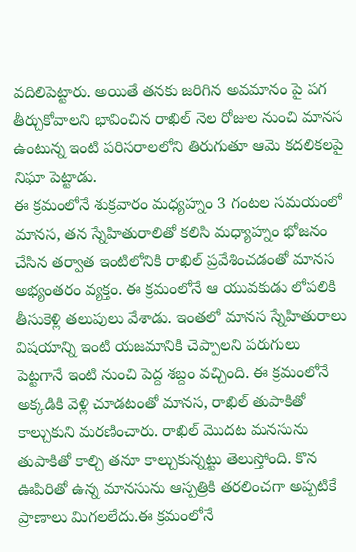వదిలిపెట్టారు. అయితే తనకు జరిగిన అవమానం పై పగ తీర్చుకోవాలని భావించిన రాఖిల్ నెల రోజుల నుంచి మానస ఉంటున్న ఇంటి పరిసరాలలోని తిరుగుతూ ఆమె కదలికలపై నిఘా పెట్టాడు.
ఈ క్రమంలోనే శుక్రవారం మధ్యహ్నం 3 గంటల సమయంలో మానస, తన స్నేహితురాలితో కలిసి మధ్యాహ్నం భోజనం చేసిన తర్వాత ఇంటిలోనికి రాఖిల్ ప్రవేశించడంతో మానస అభ్యంతరం వ్యక్తం. ఈ క్రమంలోనే ఆ యువకుడు లోపలికి తీసుకెళ్లి తలుపులు వేశాడు. ఇంతలో మానస స్నేహితురాలు విషయాన్ని ఇంటి యజమానికి చెప్పాలని పరుగులు పెట్టగానే ఇంటి నుంచి పెద్ద శబ్దం వచ్చింది. ఈ క్రమంలోనే అక్కడికి వెళ్లి చూడటంతో మానస, రాఖిల్ తుపాకితో కాల్చుకుని మరణించారు. రాఖిల్ మొదట మనసును తుపాకితో కాల్చి తనూ కాల్చుకున్నట్టు తెలుస్తోంది. కొన ఊపిరితో ఉన్న మానసును ఆస్పత్రికి తరలించగా అప్పటికే ప్రాణాలు మిగలలేదు.ఈ క్రమంలోనే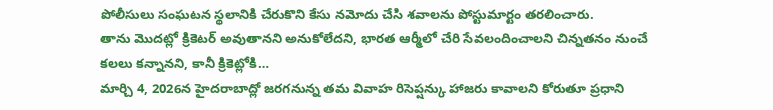పోలీసులు సంఘటన స్థలానికి చేరుకొని కేసు నమోదు చేసి శవాలను పోస్టుమార్టం తరలించారు.
తాను మొదట్లో క్రికెటర్ అవుతానని అనుకోలేదని, భారత ఆర్మీలో చేరి సేవలందించాలని చిన్నతనం నుంచే కలలు కన్నానని, కానీ క్రికెట్లోకి…
మార్చి 4, 2026న హైదరాబాద్లో జరగనున్న తమ వివాహ రిసెప్షన్కు హాజరు కావాలని కోరుతూ ప్రధాని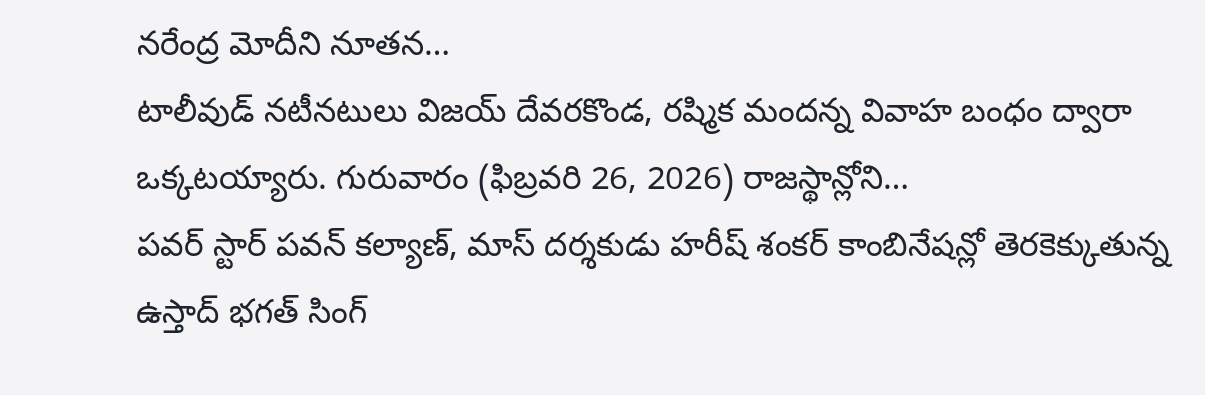నరేంద్ర మోదీని నూతన…
టాలీవుడ్ నటీనటులు విజయ్ దేవరకొండ, రష్మిక మందన్న వివాహ బంధం ద్వారా ఒక్కటయ్యారు. గురువారం (ఫిబ్రవరి 26, 2026) రాజస్థాన్లోని…
పవర్ స్టార్ పవన్ కల్యాణ్, మాస్ దర్శకుడు హరీష్ శంకర్ కాంబినేషన్లో తెరకెక్కుతున్న ఉస్తాద్ భగత్ సింగ్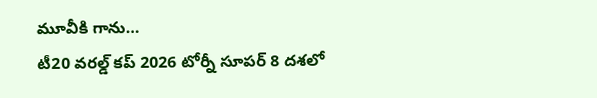మూవీకి గాను…
టీ20 వరల్డ్ కప్ 2026 టోర్నీ సూపర్ 8 దశలో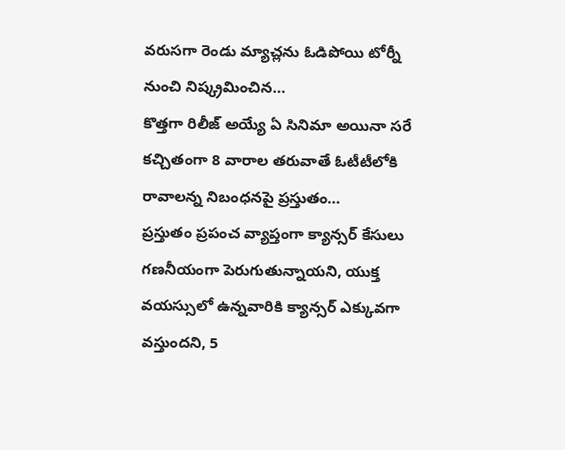వరుసగా రెండు మ్యాచ్లను ఓడిపోయి టోర్నీ నుంచి నిష్క్రమించిన…
కొత్తగా రిలీజ్ అయ్యే ఏ సినిమా అయినా సరే కచ్చితంగా 8 వారాల తరువాతే ఓటీటీలోకి రావాలన్న నిబంధనపై ప్రస్తుతం…
ప్రస్తుతం ప్రపంచ వ్యాప్తంగా క్యాన్సర్ కేసులు గణనీయంగా పెరుగుతున్నాయని, యుక్త వయస్సులో ఉన్నవారికి క్యాన్సర్ ఎక్కువగా వస్తుందని, 5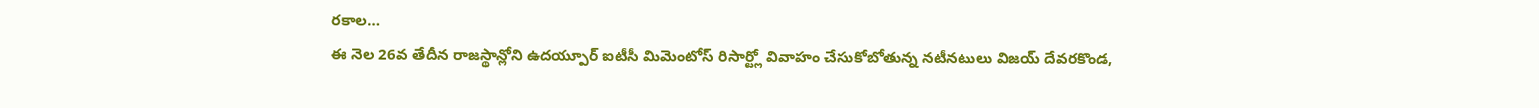రకాల…
ఈ నెల 26వ తేదీన రాజస్థాన్లోని ఉదయ్పూర్ ఐటీసీ మిమెంటోస్ రిసార్ట్లో వివాహం చేసుకోబోతున్న నటీనటులు విజయ్ దేవరకొండ,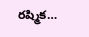రష్మిక…